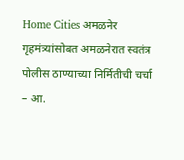Home Cities अमळनेर गृहमंत्र्यांसोबत अमळनेरात स्वतंत्र पोलीस ठाण्याच्या निर्मितीची चर्चा – आ.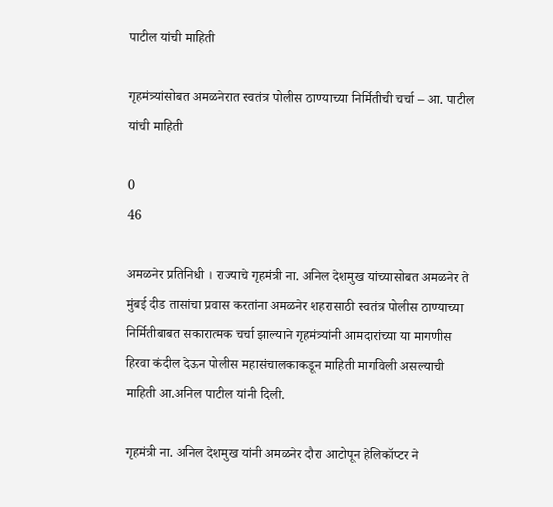पाटील यांची माहिती

गृहमंत्र्यांसोबत अमळनेरात स्वतंत्र पोलीस ठाण्याच्या निर्मितीची चर्चा – आ. पाटील यांची माहिती

0
46

अमळनेर प्रतिनिधी । राज्याचे गृहमंत्री ना. अनिल देशमुख यांच्यासोबत अमळनेर ते मुंबई दीड तासांचा प्रवास करतांना अमळनेर शहरासाठी स्वतंत्र पोलीस ठाण्याच्या निर्मितीबाबत सकारात्मक चर्चा झाल्याने गृहमंत्र्यांनी आमदारांच्या या मागणीस हिरवा कंदील देऊन पोलीस महासंचालकाकडून माहिती मागविली असल्याची माहिती आ.अनिल पाटील यांनी दिली.

गृहमंत्री ना. अनिल देशमुख यांनी अमळनेर दौरा आटोपून हेलिकॉप्टर ने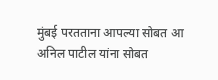मुंबई परतताना आपल्या सोबत आ अनिल पाटील यांना सोबत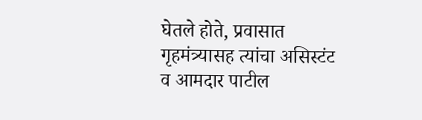घेतले होते, प्रवासात गृहमंत्र्यासह त्यांचा असिस्टंट व आमदार पाटील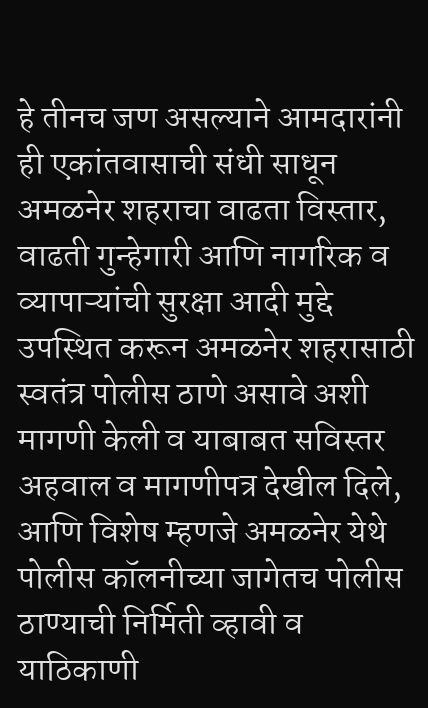हे तीनच जण असल्याने आमदारांनी ही एकांतवासाची संधी साधून अमळनेर शहराचा वाढता विस्तार, वाढती गुन्हेगारी आणि नागरिक व व्यापाऱ्यांची सुरक्षा आदी मुद्दे उपस्थित करून अमळनेर शहरासाठी स्वतंत्र पोलीस ठाणे असावे अशी मागणी केली व याबाबत सविस्तर अहवाल व मागणीपत्र देखील दिले, आणि विशेष म्हणजे अमळनेर येथे पोलीस कॉलनीच्या जागेतच पोलीस ठाण्याची निर्मिती व्हावी व याठिकाणी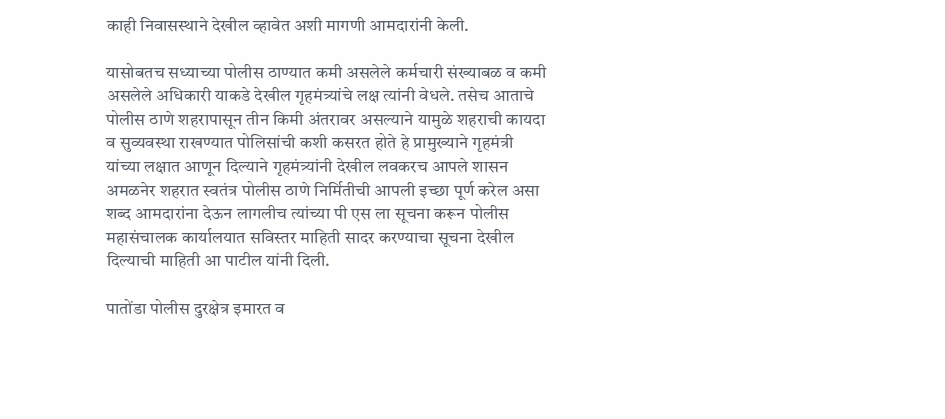काही निवासस्थाने देखील व्हावेत अशी मागणी आमदारांनी केली.

यासोबतच सध्याच्या पोलीस ठाण्यात कमी असलेले कर्मचारी संख्याबळ व कमी असलेले अधिकारी याकडे देखील गृहमंत्र्यांचे लक्ष त्यांनी वेधले. तसेच आताचे पोलीस ठाणे शहरापासून तीन किमी अंतरावर असल्याने यामुळे शहराची कायदा व सुव्यवस्था राखण्यात पोलिसांची कशी कसरत होते हे प्रामुख्याने गृहमंत्री यांच्या लक्षात आणून दिल्याने गृहमंत्र्यांनी देखील लवकरच आपले शासन अमळनेर शहरात स्वतंत्र पोलीस ठाणे निर्मितीची आपली इच्छा पूर्ण करेल असा शब्द आमदारांना देऊन लागलीच त्यांच्या पी एस ला सूचना करून पोलीस महासंचालक कार्यालयात सविस्तर माहिती सादर करण्याचा सूचना देखील दिल्याची माहिती आ पाटील यांनी दिली.

पातोंडा पोलीस दुरक्षेत्र इमारत व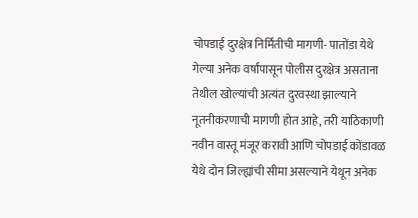चोपडाई दुरक्षेत्र निर्मितीची मागणी- पातोंडा येथे गेल्या अनेक वर्षांपासून पोलीस दुरक्षेत्र असताना तेथील खोल्यांची अत्यंत दुरवस्था झाल्याने नूतनीकरणाची मागणी होत आहे, तरी याठिकाणी नवीन वास्तू मंजूर करावी आणि चोपडाई कोंडावळ येथे दोन जिल्ह्यांची सीमा असल्याने येथून अनेक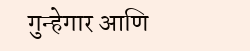गुन्हेगार आणि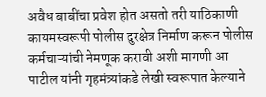अवैध बाबींचा प्रवेश होत असतो तरी याठिकाणी कायमस्वरूपी पोलीस दुरक्षेत्र निर्माण करून पोलीस कर्मचाऱ्यांची नेमणूक करावी अशी मागणी आ पाटील यांनी गृहमंत्र्यांकडे लेखी स्वरूपात केल्याने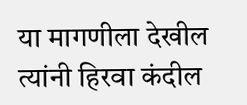या मागणीला देखील त्यांनी हिरवा कंदील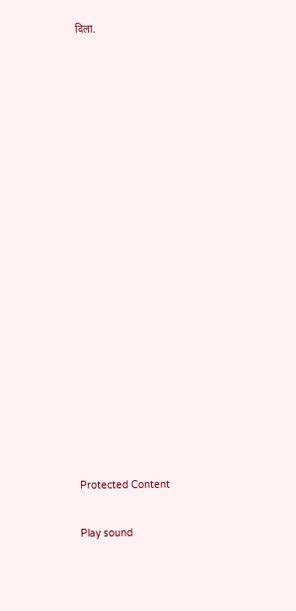दिला.


















Protected Content

Play sound